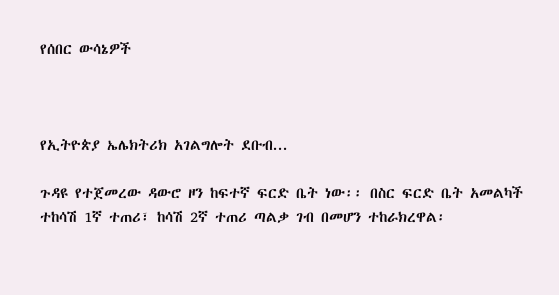የሰበር ውሳኔዎች



የኢትዮጵያ ኤሌክትሪክ አገልግሎት ደቡብ...

ጉዳዩ የተጀመረው ዳውሮ ዞን ከፍተኛ ፍርድ ቤት ነው፡፡ በስር ፍርድ ቤት አመልካች ተከሳሽ 1ኛ ተጠሪ፣ ከሳሽ 2ኛ ተጠሪ ጣልቃ ገብ በመሆን ተከራክረዋል፡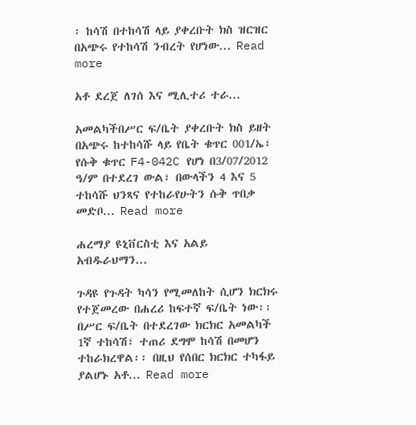፡ ከሳሽ በተከሳሽ ላይ ያቀረቡት ክስ ዝርዝር በአጭሩ የተከሳሽ ንብረት የሆነው... Read more

አቶ ደረጀ ለገሰ እና ሚሊተሪ ተራ...

አመልካችበሥር ፍ/ቤት ያቀረቡት ክስ ይዘት በአጭሩ ከተከሳሹ ላይ የቤት ቁጥር 001/ኤ፣ የሱቅ ቁጥር F4-042C የሆነ በ3/07/2012 ዓ/ም በተደረገ ውል፣ በውላችን 4 እና 5 ተከሳሹ ህንጻና የተከራየሁትን ሱቅ ጥበቃ መድቦ... Read more

ሐረማያ ዩኒቨርስቲ እና አልይ አብዱራህማን...

ጉዳዩ የጉዳት ካሳን የሚመለከት ሲሆን ክርክሩ የተጀመረው በሐረሪ ከፍተኛ ፍ/ቤት ነው፡፡ በሥር ፍ/ቤት በተደረገው ክርክር አመልካች 1ኛ ተከሳሽ፣ ተጠሪ ደግሞ ከሳሽ በመሆን ተከራክረዋል፡፡ በዚህ የሰበር ክርክር ተካፋይ ያልሆኑ አቶ... Read more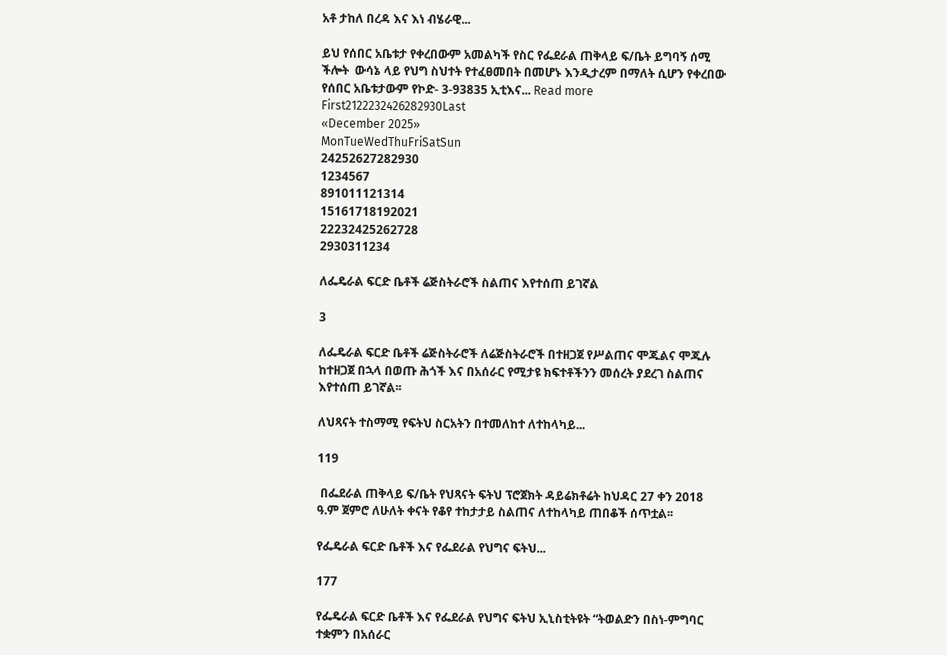አቶ ታከለ በረዳ እና እነ ብሄራዊ...

ይህ የሰበር አቤቱታ የቀረበውም አመልካች የስር የፌደራል ጠቅላይ ፍ/ቤት ይግባኝ ሰሚ ችሎት  ውሳኔ ላይ የህግ ስህተት የተፈፀመበት በመሆኑ እንዲታረም በማለት ሲሆን የቀረበው የሰበር አቤቱታውም የኮድ- 3-93835 ኢቲእና... Read more
First2122232426282930Last
«December 2025»
MonTueWedThuFriSatSun
24252627282930
1234567
891011121314
15161718192021
22232425262728
2930311234

ለፌዴራል ፍርድ ቤቶች ሬጅስትራሮች ስልጠና እየተሰጠ ይገኛል

3

ለፌዴራል ፍርድ ቤቶች ሬጅስትራሮች ለሬጅስትራሮች በተዘጋጀ የሥልጠና ሞጁልና ሞጁሉ ከተዘጋጀ በኋላ በወጡ ሕጎች እና በአሰራር የሚታዩ ክፍተቶችንን መሰረት ያደረገ ስልጠና እየተሰጠ ይገኛል፡፡

ለህጻናት ተስማሚ የፍትህ ስርአትን በተመለከተ ለተከላካይ...

119

 በፌደራል ጠቅላይ ፍ/ቤት የህጻናት ፍትህ ፕሮጀክት ዳይሬክቶሬት ከህዳር 27 ቀን 2018 ዓ.ም ጀምሮ ለሁለት ቀናት የቆየ ተከታታይ ስልጠና ለተከላካይ ጠበቆች ሰጥቷል፡፡

የፌዴራል ፍርድ ቤቶች እና የፌደራል የህግና ፍትህ...

177

የፌዴራል ፍርድ ቤቶች እና የፌደራል የህግና ፍትህ ኢኒስቲትዩት “ትወልድን በስነ-ምግባር ተቋምን በአሰራር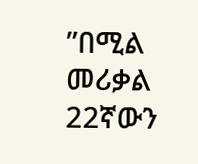”በሚል መሪቃል 22ኛውን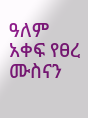ዓለም አቀፍ የፀረ ሙስናን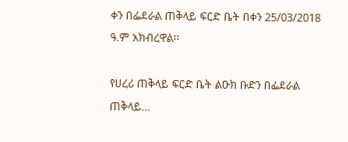ቀን በፌደራል ጠቅላይ ፍርድ ቤት በቀን 25/03/2018 ዓ.ም አክብረዋል፡፡

የሀረሪ ጠቅላይ ፍርድ ቤት ልዑክ ቡድን በፌደራል ጠቅላይ...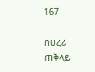167

በሀረሪ ጠቅላይ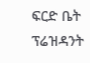ፍርድ ቤት ፕሬዝዳንት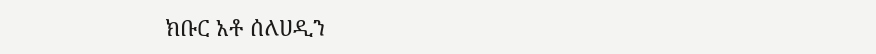ክቡር አቶ ሰለሀዲን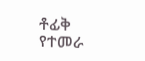ቶፊቅ የተመራ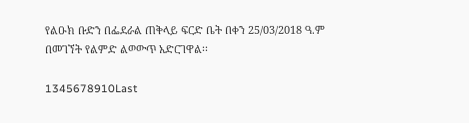የልዑክ ቡድን በፌደራል ጠቅላይ ፍርድ ቤት በቀን 25/03/2018 ዓ.ም በመገኘት የልምድ ልወውጥ አድርገዋል፡፡

1345678910Last